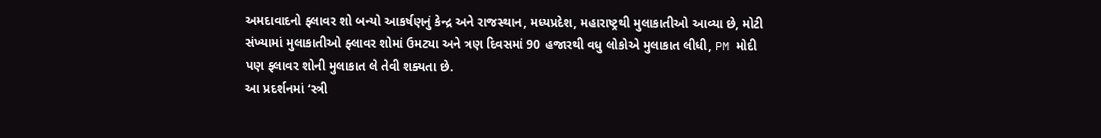અમદાવાદનો ફ્લાવર શો બન્યો આકર્ષણનું કેન્દ્ર અને રાજસ્થાન, મધ્યપ્રદેશ, મહારાષ્ટ્રથી મુલાકાતીઓ આવ્યા છે, મોટી સંખ્યામાં મુલાકાતીઓ ફ્લાવર શોમાં ઉમટ્યા અને ત્રણ દિવસમાં 90 હજારથી વધુ લોકોએ મુલાકાત લીધી, PM મોદી પણ ફ્લાવર શોની મુલાકાત લે તેવી શક્યતા છે.
આ પ્રદર્શનમાં ‘સ્ત્રી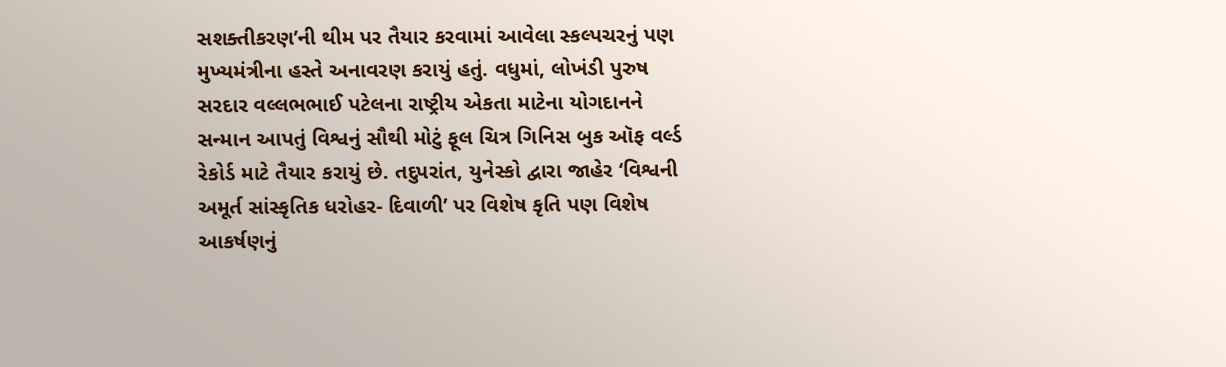સશક્તીકરણ’ની થીમ પર તૈયાર કરવામાં આવેલા સ્કલ્પચરનું પણ મુખ્યમંત્રીના હસ્તે અનાવરણ કરાયું હતું. વધુમાં, લોખંડી પુરુષ સરદાર વલ્લભભાઈ પટેલના રાષ્ટ્રીય એકતા માટેના યોગદાનને સન્માન આપતું વિશ્વનું સૌથી મોટું ફૂલ ચિત્ર ગિનિસ બુક ઑફ વર્લ્ડ રેકોર્ડ માટે તૈયાર કરાયું છે. તદુપરાંત, યુનેસ્કો દ્વારા જાહેર ‘વિશ્વની અમૂર્ત સાંસ્કૃતિક ધરોહર- દિવાળી’ પર વિશેષ કૃતિ પણ વિશેષ આકર્ષણનું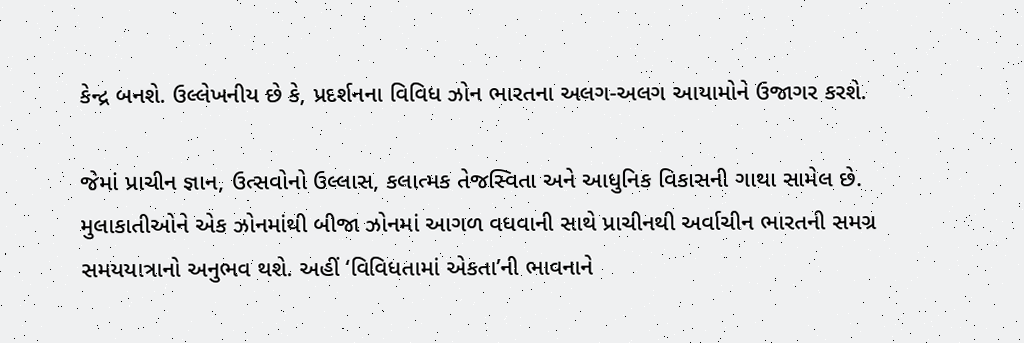કેન્દ્ર બનશે. ઉલ્લેખનીય છે કે, પ્રદર્શનના વિવિધ ઝોન ભારતના અલગ-અલગ આયામોને ઉજાગર કરશે.

જેમાં પ્રાચીન જ્ઞાન, ઉત્સવોનો ઉલ્લાસ, કલાત્મક તેજસ્વિતા અને આધુનિક વિકાસની ગાથા સામેલ છે. મુલાકાતીઓને એક ઝોનમાંથી બીજા ઝોનમાં આગળ વધવાની સાથે પ્રાચીનથી અર્વાચીન ભારતની સમગ્ર સમયયાત્રાનો અનુભવ થશે. અહીં ‘વિવિધતામાં એકતા’ની ભાવનાને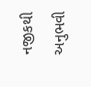નજીકથી અનુભવી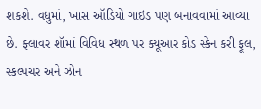શકશે. વધુમાં, ખાસ ઑડિયો ગાઇડ પણ બનાવવામાં આવ્યા છે. ફ્લાવર શૉમાં વિવિધ સ્થળ પર ક્યૂઆર કોડ સ્કેન કરી ફૂલ, સ્કલ્પચર અને ઝોન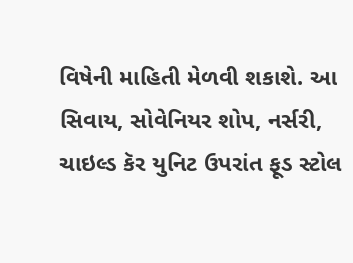વિષેની માહિતી મેળવી શકાશે. આ સિવાય, સોવેનિયર શોપ, નર્સરી, ચાઇલ્ડ કૅર યુનિટ ઉપરાંત ફૂડ સ્ટોલ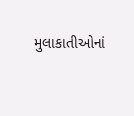મુલાકાતીઓનાં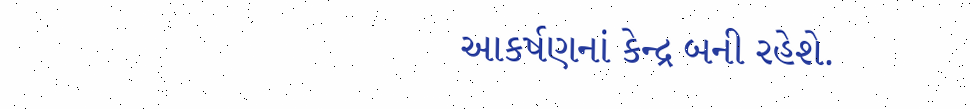આકર્ષણનાં કેન્દ્ર બની રહેશે.